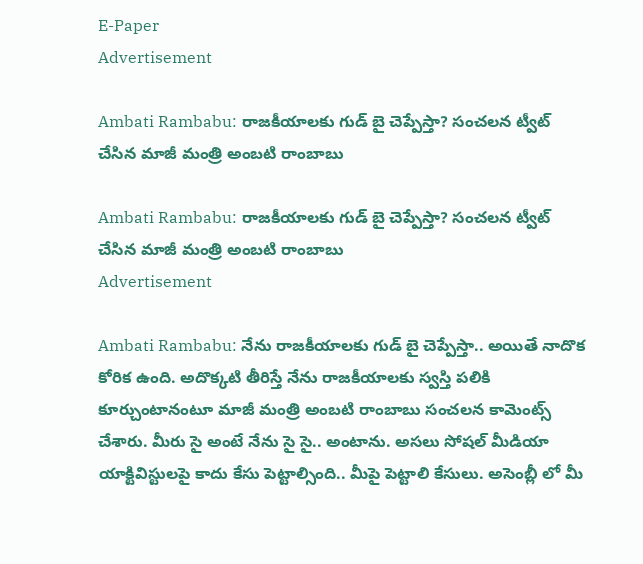E-Paper
Advertisement

Ambati Rambabu: రాజకీయాలకు గుడ్ బై చెప్పేస్తా? సంచలన ట్వీట్ చేసిన మాజీ మంత్రి అంబటి రాంబాబు

Ambati Rambabu: రాజకీయాలకు గుడ్ బై చెప్పేస్తా? సంచలన ట్వీట్ చేసిన మాజీ మంత్రి అంబటి రాంబాబు
Advertisement

Ambati Rambabu: నేను రాజకీయాలకు గుడ్ బై చెప్పేస్తా.. అయితే నాదొక కోరిక ఉంది. అదొక్కటి తీరిస్తే నేను రాజకీయాలకు స్వస్తి పలికి కూర్చుంటానంటూ మాజీ మంత్రి అంబటి రాంబాబు సంచలన కామెంట్స్ చేశారు. మీరు సై అంటే నేను సై సై.. అంటాను. అసలు సోషల్ మీడియా యాక్టివిస్టులపై కాదు కేసు పెట్టాల్సింది.. మీపై పెట్టాలి కేసులు. అసెంబ్లీ లో మీ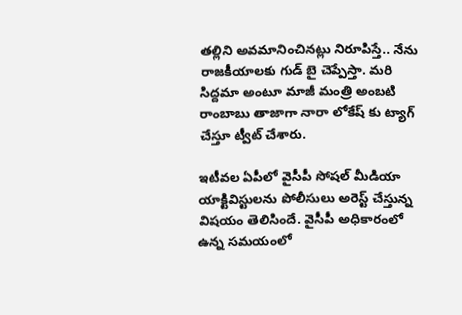తల్లిని అవమానించినట్లు నిరూపిస్తే.. నేను రాజకీయాలకు గుడ్ బై చెప్పేస్తా. మరి సిద్దమా అంటూ మాజీ మంత్రి అంబటి రాంబాబు తాజాగా నారా లోకేష్ కు ట్యాగ్ చేస్తూ ట్వీట్ చేశారు.

ఇటీవల ఏపీలో వైసీపీ సోషల్ మీడియా యాక్టివిస్టులను పోలీసులు అరెస్ట్ చేస్తున్న విషయం తెలిసిందే. వైసీపీ అధికారంలో ఉన్న సమయంలో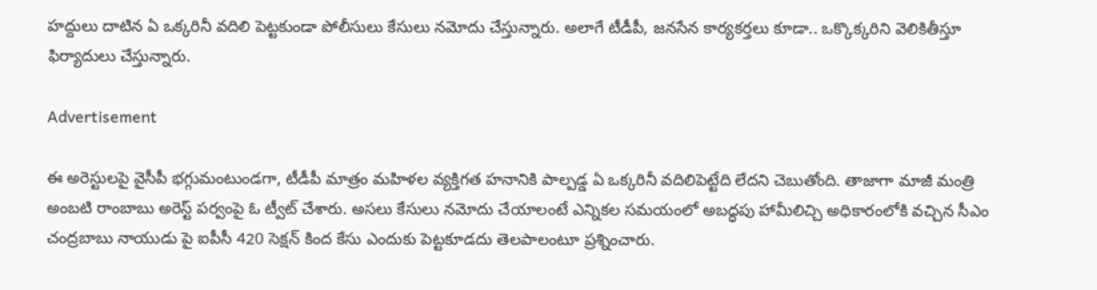హద్దులు దాటిన ఏ ఒక్కరినీ వదిలి పెట్టకుండా పోలీసులు కేసులు నమోదు చేస్తున్నారు. అలాగే టీడీపీ, జనసేన కార్యకర్తలు కూడా.. ఒక్కొక్కరిని వెలికితీస్తూ ఫిర్యాదులు చేస్తున్నారు.

Advertisement

ఈ అరెస్టులపై వైసీపీ భగ్గుమంటుండగా, టీడీపీ మాత్రం మహిళల వ్యక్తిగత హనానికి పాల్పడ్డ ఏ ఒక్కరినీ వదిలిపెట్టేది లేదని చెబుతోంది. తాజాగా మాజీ మంత్రి అంబటి రాంబాబు అరెస్ట్ పర్వంపై ఓ ట్వీట్ చేశారు. అసలు కేసులు నమోదు చేయాలంటే ఎన్నికల సమయంలో అబద్ధపు హామీలిచ్చి అధికారంలోకి వచ్చిన సీఎం చంద్రబాబు నాయుడు పై ఐపీసీ 420 సెక్షన్ కింద కేసు ఎందుకు పెట్టకూడదు తెలపాలంటూ ప్రశ్నించారు.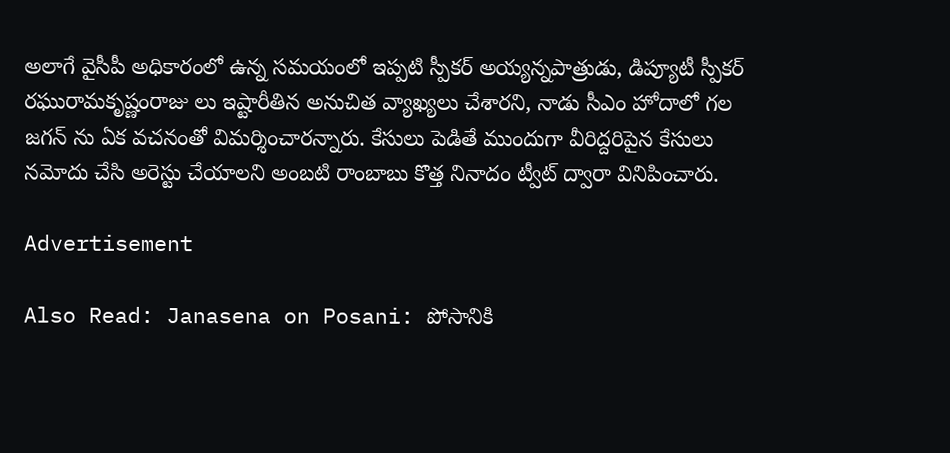అలాగే వైసీపీ అధికారంలో ఉన్న సమయంలో ఇప్పటి స్పీకర్ అయ్యన్నపాత్రుడు, డిప్యూటీ స్పీకర్ రఘురామకృష్ణంరాజు లు ఇష్టారీతిన అనుచిత వ్యాఖ్యలు చేశారని, నాడు సీఎం హోదాలో గల జగన్ ను ఏక వచనంతో విమర్శించారన్నారు. కేసులు పెడితే ముందుగా వీరిద్దరిపైన కేసులు నమోదు చేసి అరెస్టు చేయాలని అంబటి రాంబాబు కొత్త నినాదం ట్వీట్ ద్వారా వినిపించారు.

Advertisement

Also Read: Janasena on Posani: పోసానికి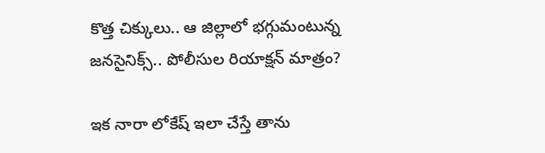కొత్త చిక్కులు.. ఆ జిల్లాలో భగ్గుమంటున్న జనసైనిక్స్.. పోలీసుల రియాక్షన్ మాత్రం?

ఇక నారా లోకేష్ ఇలా చేస్తే తాను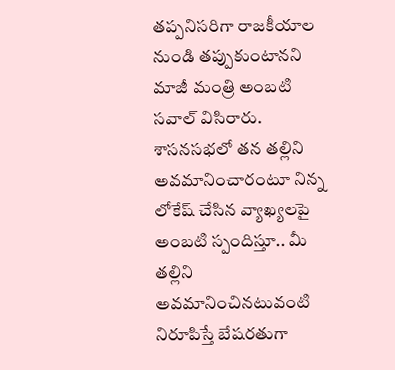తప్పనిసరిగా రాజకీయాల నుండి తప్పుకుంటానని మాజీ మంత్రి అంబటి సవాల్ విసిరారు. శాసనసభలో తన తల్లిని అవమానించారంటూ నిన్న లోకేష్ చేసిన వ్యాఖ్యలపై అంబటి స్పందిస్తూ.. మీ తల్లిని అవమానించినటువంటి నిరూపిస్తే బేషరతుగా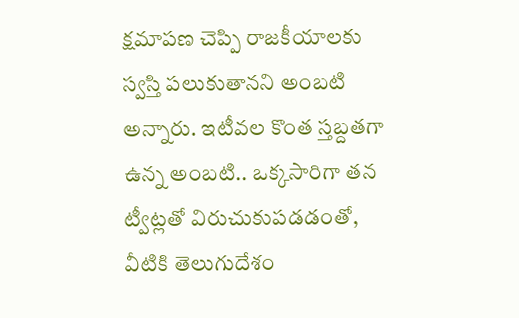క్షమాపణ చెప్పి రాజకీయాలకు స్వస్తి పలుకుతానని అంబటి అన్నారు. ఇటీవల కొంత స్తబ్దతగా ఉన్న అంబటి.. ఒక్కసారిగా తన ట్వీట్లతో విరుచుకుపడడంతో, వీటికి తెలుగుదేశం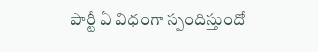పార్టీ ఏ విధంగా స్పందిస్తుందో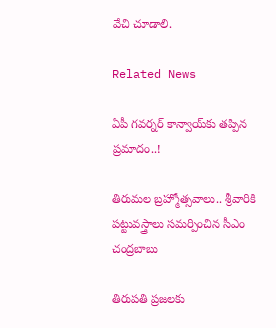వేచి చూడాలి.

Related News

ఏపీ గవర్నర్ కాన్వాయ్‌కు తప్పిన ప్రమాదం..!

తిరుమల బ్రహ్మోత్సవాలు.. శ్రీవారికి పట్టువస్త్రాలు సమర్పించిన సీఎం చంద్రబాబు

తిరుపతి ప్రజలకు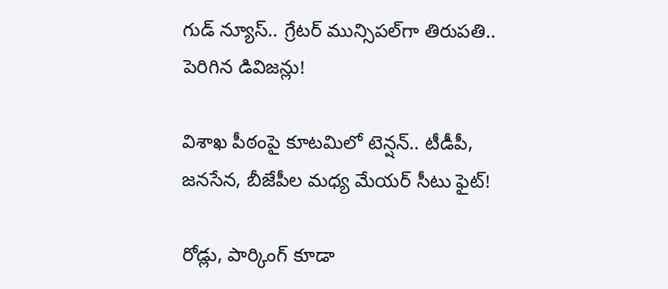గుడ్ న్యూస్.. గ్రేటర్ మున్సిపల్‌గా తిరుపతి.. పెరిగిన డివిజన్లు!

విశాఖ పీఠంపై కూటమిలో టెన్షన్.. టీడీపీ, జనసేన, బీజేపీల మధ్య మేయర్ సీటు ఫైట్!

రోడ్లు, పార్కింగ్ కూడా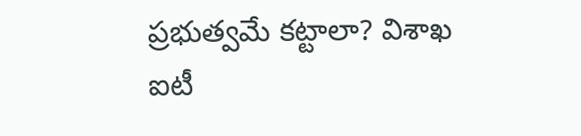ప్రభుత్వమే కట్టాలా? విశాఖ ఐటీ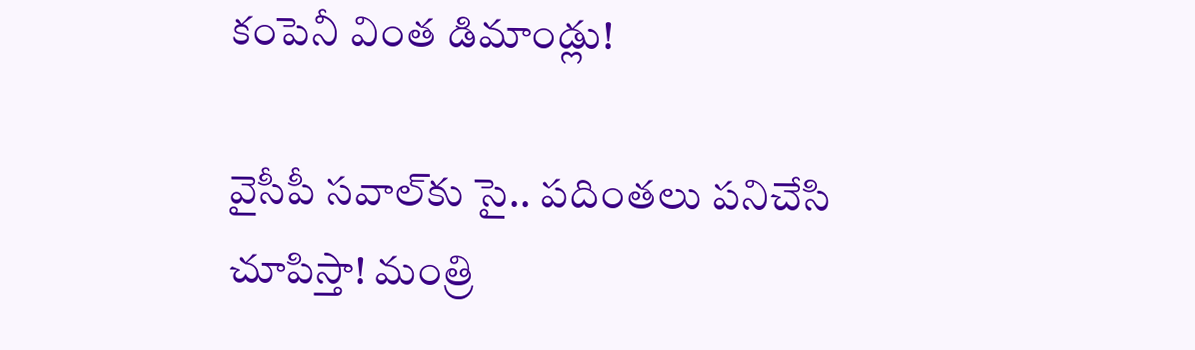కంపెనీ వింత డిమాండ్లు!

వైసీపీ సవాల్‌కు సై.. పదింతలు పనిచేసి చూపిస్తా! మంత్రి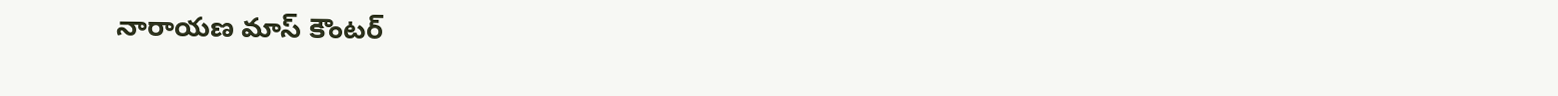నారాయణ మాస్ కౌంటర్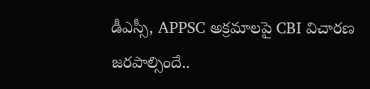డీఎస్సీ, APPSC అక్రమాలపై CBI విచారణ జరపాల్సిందే..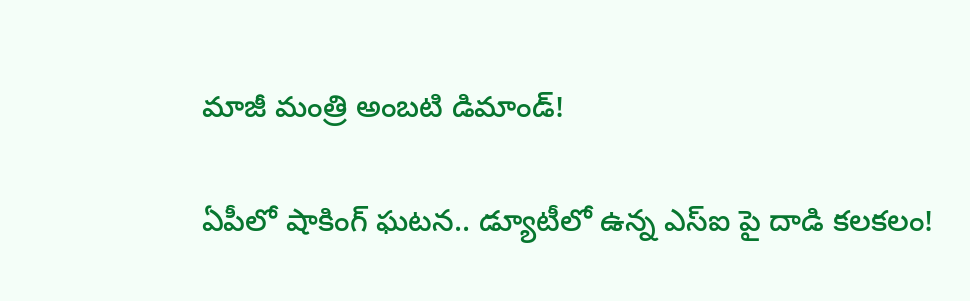మాజీ మంత్రి అంబటి డిమాండ్!

ఏపీలో షాకింగ్ ఘటన.. డ్యూటీలో ఉన్న ఎస్ఐ పై దాడి కలకలం!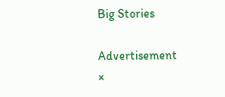Big Stories

Advertisement
×